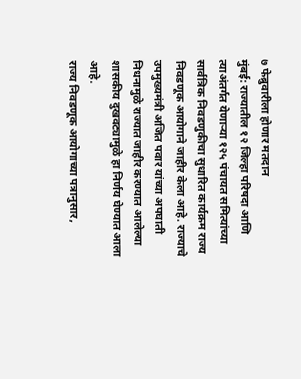७ फेब्रुवारीला होणार मतदान
मुंबई: राज्यातील १२ जिल्हा परिषदा आणि त्याअंतर्गत येणाऱ्या १२५ पंचायत समित्यांच्या सार्वत्रिक निवडणुकीचा सुधारित कार्यक्रम राज्य निवडणूक आयोगाने जाहीर केला आहे. राज्याचे उपमुख्यमंत्री अजित पवार यांच्या अपघाती निधनामुळे राज्यात जाहीर करण्यात आलेल्या शासकीय दुखवट्यामुळे हा निर्णय घेण्यात आला आहे.
राज्य निवडणूक आयोगाच्या पत्रानुसार,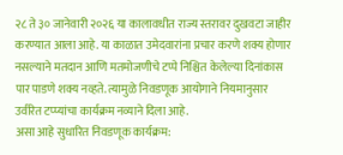२८ ते ३० जानेवारी २०२६ या कालावधीत राज्य स्तरावर दुखवटा जाहीर करण्यात आला आहे. या काळात उमेदवारांना प्रचार करणे शक्य होणार नसल्याने मतदान आणि मतमोजणीचे टप्पे निश्चित केलेल्या दिनांकास पार पाडणे शक्य नव्हते. त्यामुळे निवडणूक आयोगाने नियमानुसार उर्वरित टप्प्यांचा कार्यक्रम नव्याने दिला आहे.
असा आहे सुधारित निवडणूक कार्यक्रम: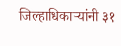जिल्हाधिकाऱ्यांनी ३१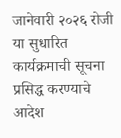जानेवारी २०२६ रोजी या सुधारित कार्यक्रमाची सूचना प्रसिद्ध करण्याचे आदेश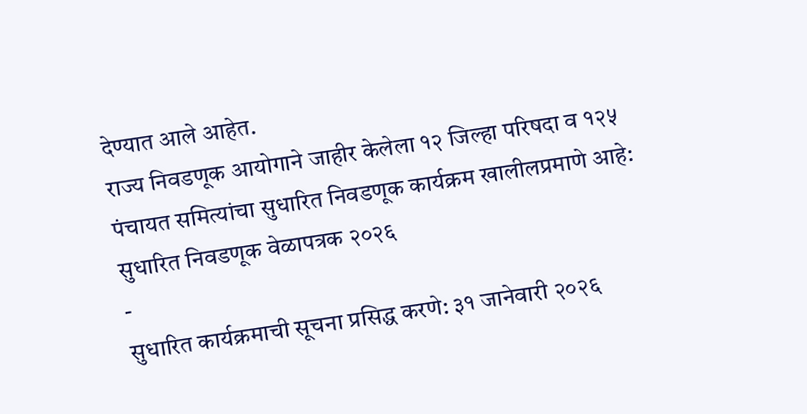देण्यात आले आहेत.
राज्य निवडणूक आयोगाने जाहीर केलेला १२ जिल्हा परिषदा व १२५ पंचायत समित्यांचा सुधारित निवडणूक कार्यक्रम खालीलप्रमाणे आहे:
सुधारित निवडणूक वेळापत्रक २०२६
-
सुधारित कार्यक्रमाची सूचना प्रसिद्ध करणे: ३१ जानेवारी २०२६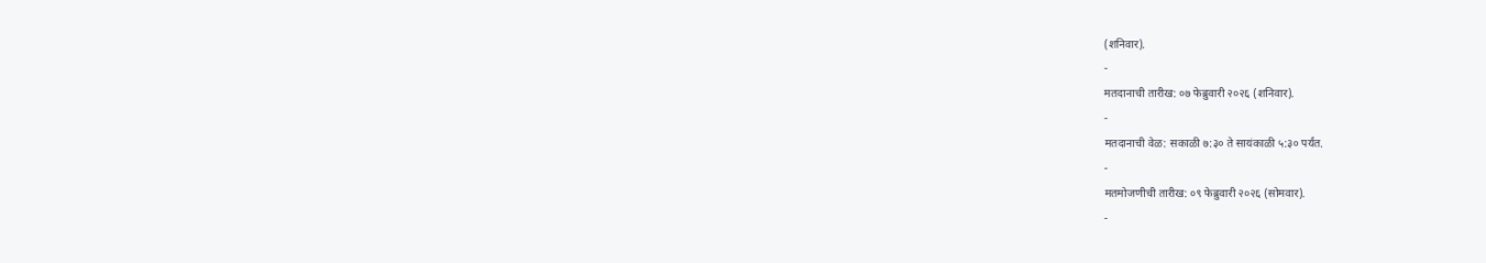(शनिवार).
-
मतदानाची तारीख: ०७ फेब्रुवारी २०२६ (शनिवार).
-
मतदानाची वेळ: सकाळी ७:३० ते सायंकाळी ५:३० पर्यंत.
-
मतमोजणीची तारीख: ०९ फेब्रुवारी २०२६ (सोमवार).
-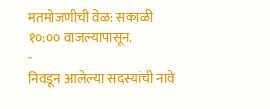मतमोजणीची वेळ: सकाळी १०:०० वाजल्यापासून.
-
निवडून आलेल्या सदस्यांची नावे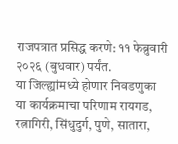राजपत्रात प्रसिद्ध करणे: ११ फेब्रुवारी २०२६ (बुधवार) पर्यंत.
या जिल्ह्यांमध्ये होणार निवडणुका
या कार्यक्रमाचा परिणाम रायगड, रत्नागिरी, सिंधुदुर्ग, पुणे, सातारा,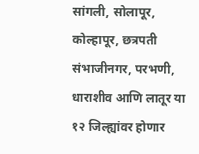सांगली, सोलापूर, कोल्हापूर, छत्रपती संभाजीनगर, परभणी, धाराशीव आणि लातूर या १२ जिल्ह्यांवर होणार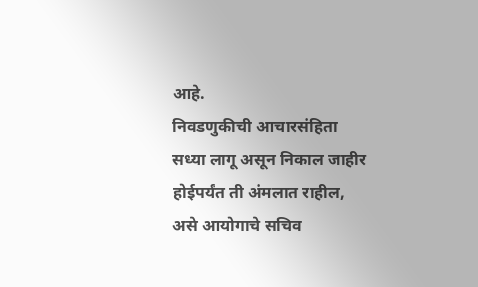आहे.
निवडणुकीची आचारसंहिता सध्या लागू असून निकाल जाहीर होईपर्यंत ती अंमलात राहील, असे आयोगाचे सचिव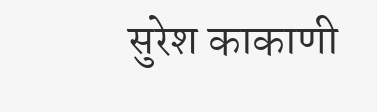सुरेश काकाणी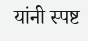यांनी स्पष्ट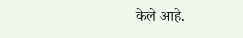केले आहे.